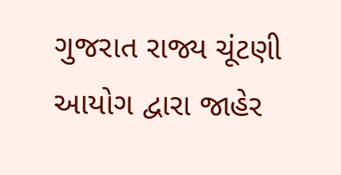ગુજરાત રાજ્ય ચૂંટણી આયોગ દ્વારા જાહેર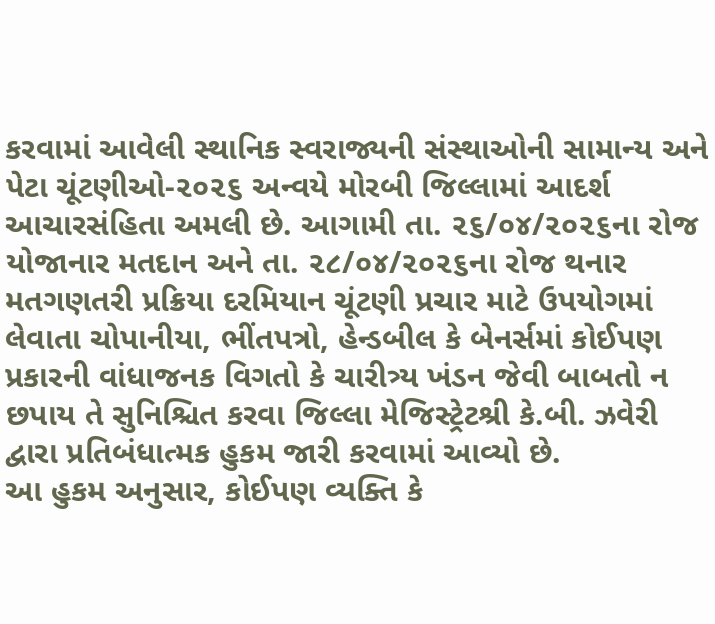કરવામાં આવેલી સ્થાનિક સ્વરાજ્યની સંસ્થાઓની સામાન્ય અને પેટા ચૂંટણીઓ-૨૦૨૬ અન્વયે મોરબી જિલ્લામાં આદર્શ આચારસંહિતા અમલી છે. આગામી તા. ૨૬/૦૪/૨૦૨૬ના રોજ યોજાનાર મતદાન અને તા. ૨૮/૦૪/૨૦૨૬ના રોજ થનાર મતગણતરી પ્રક્રિયા દરમિયાન ચૂંટણી પ્રચાર માટે ઉપયોગમાં લેવાતા ચોપાનીયા, ભીંતપત્રો, હેન્ડબીલ કે બેનર્સમાં કોઈપણ પ્રકારની વાંધાજનક વિગતો કે ચારીત્ર્ય ખંડન જેવી બાબતો ન છપાય તે સુનિશ્ચિત કરવા જિલ્લા મેજિસ્ટ્રેટશ્રી કે.બી. ઝવેરી દ્વારા પ્રતિબંધાત્મક હુકમ જારી કરવામાં આવ્યો છે.
આ હુકમ અનુસાર, કોઈપણ વ્યક્તિ કે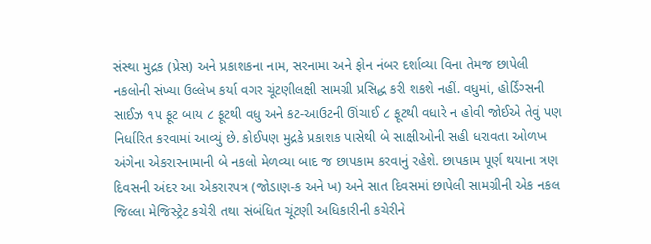સંસ્થા મુદ્રક (પ્રેસ) અને પ્રકાશકના નામ, સરનામા અને ફોન નંબર દર્શાવ્યા વિના તેમજ છાપેલી નકલોની સંખ્યા ઉલ્લેખ કર્યા વગર ચૂંટણીલક્ષી સામગ્રી પ્રસિદ્ધ કરી શકશે નહીં. વધુમાં, હોર્ડિંગ્સની સાઈઝ ૧૫ ફૂટ બાય ૮ ફૂટથી વધુ અને કટ-આઉટની ઊંચાઈ ૮ ફૂટથી વધારે ન હોવી જોઈએ તેવું પણ નિર્ધારિત કરવામાં આવ્યું છે. કોઈપણ મુદ્રકે પ્રકાશક પાસેથી બે સાક્ષીઓની સહી ધરાવતા ઓળખ અંગેના એકરારનામાની બે નકલો મેળવ્યા બાદ જ છાપકામ કરવાનું રહેશે. છાપકામ પૂર્ણ થયાના ત્રણ દિવસની અંદર આ એકરારપત્ર (જોડાણ-ક અને ખ) અને સાત દિવસમાં છાપેલી સામગ્રીની એક નકલ જિલ્લા મેજિસ્ટ્રેટ કચેરી તથા સંબંધિત ચૂંટણી અધિકારીની કચેરીને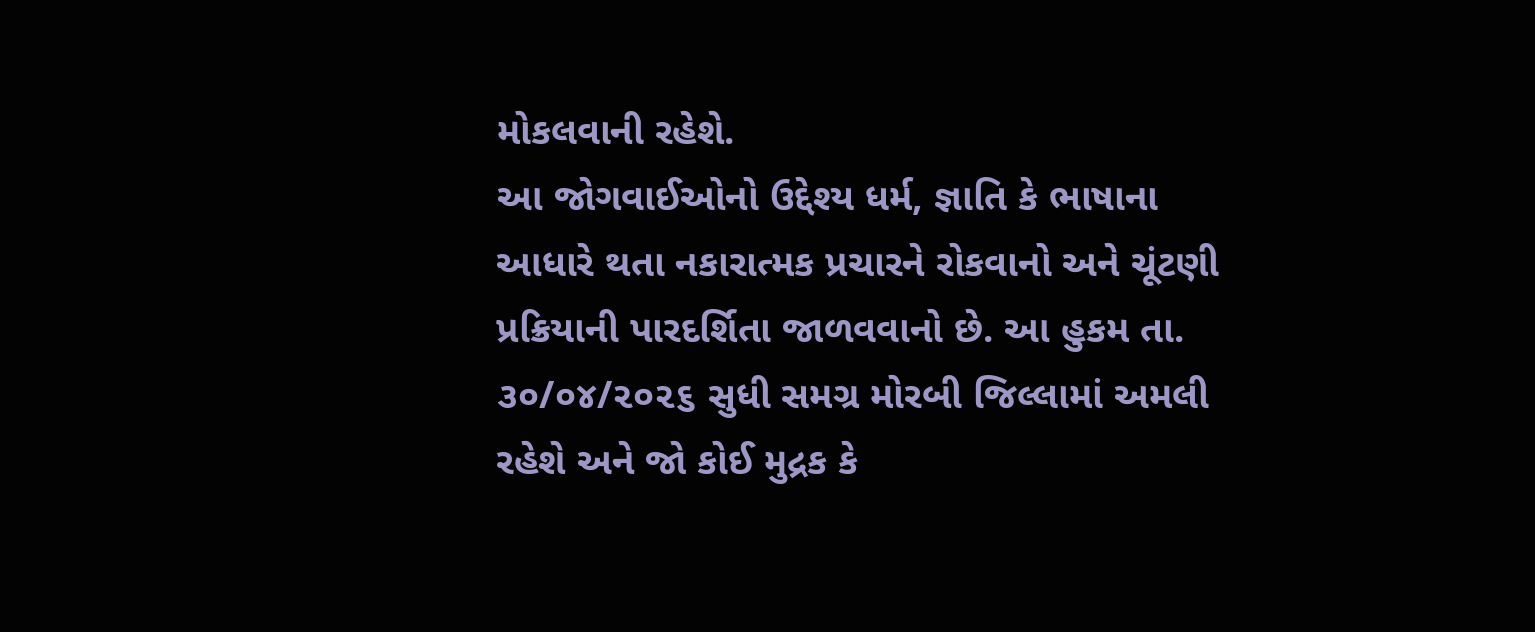મોકલવાની રહેશે.
આ જોગવાઈઓનો ઉદ્દેશ્ય ધર્મ, જ્ઞાતિ કે ભાષાના આધારે થતા નકારાત્મક પ્રચારને રોકવાનો અને ચૂંટણી પ્રક્રિયાની પારદર્શિતા જાળવવાનો છે. આ હુકમ તા. ૩૦/૦૪/૨૦૨૬ સુધી સમગ્ર મોરબી જિલ્લામાં અમલી રહેશે અને જો કોઈ મુદ્રક કે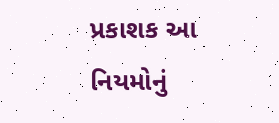પ્રકાશક આ નિયમોનું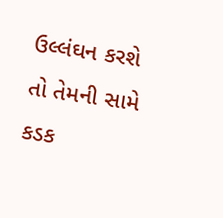ઉલ્લંઘન કરશે તો તેમની સામે કડક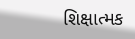શિક્ષાત્મક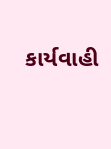કાર્યવાહી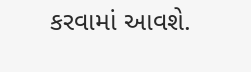કરવામાં આવશે.